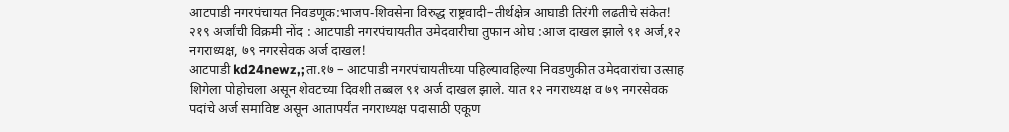आटपाडी नगरपंचायत निवडणूक:भाजप-शिवसेना विरुद्ध राष्ट्रवादी–तीर्थक्षेत्र आघाडी तिरंगी लढतीचे संकेत!
२१९ अर्जांची विक्रमी नोंद : आटपाडी नगरपंचायतीत उमेदवारीचा तुफान ओघ :आज दाखल झाले ९१ अर्ज,१२ नगराध्यक्ष, ७९ नगरसेवक अर्ज दाखल!
आटपाडी kd24newz,;ता.१७ – आटपाडी नगरपंचायतीच्या पहिल्यावहिल्या निवडणुकीत उमेदवारांचा उत्साह शिगेला पोहोचला असून शेवटच्या दिवशी तब्बल ९१ अर्ज दाखल झाले. यात १२ नगराध्यक्ष व ७९ नगरसेवक पदांचे अर्ज समाविष्ट असून आतापर्यंत नगराध्यक्ष पदासाठी एकूण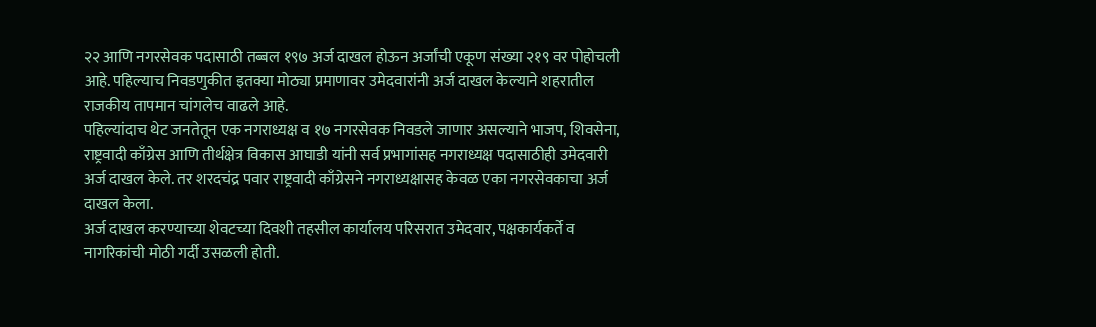२२ आणि नगरसेवक पदासाठी तब्बल १९७ अर्ज दाखल होऊन अर्जांची एकूण संख्या २१९ वर पोहोचली आहे. पहिल्याच निवडणुकीत इतक्या मोठ्या प्रमाणावर उमेदवारांनी अर्ज दाखल केल्याने शहरातील राजकीय तापमान चांगलेच वाढले आहे.
पहिल्यांदाच थेट जनतेतून एक नगराध्यक्ष व १७ नगरसेवक निवडले जाणार असल्याने भाजप, शिवसेना, राष्ट्रवादी काँग्रेस आणि तीर्थक्षेत्र विकास आघाडी यांनी सर्व प्रभागांसह नगराध्यक्ष पदासाठीही उमेदवारी अर्ज दाखल केले. तर शरदचंद्र पवार राष्ट्रवादी काँग्रेसने नगराध्यक्षासह केवळ एका नगरसेवकाचा अर्ज दाखल केला.
अर्ज दाखल करण्याच्या शेवटच्या दिवशी तहसील कार्यालय परिसरात उमेदवार, पक्षकार्यकर्ते व नागरिकांची मोठी गर्दी उसळली होती.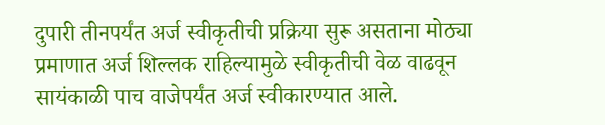दुपारी तीनपर्यंत अर्ज स्वीकृतीची प्रक्रिया सुरू असताना मोठ्या प्रमाणात अर्ज शिल्लक राहिल्यामुळे स्वीकृतीची वेळ वाढवून सायंकाळी पाच वाजेपर्यंत अर्ज स्वीकारण्यात आले.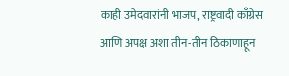काही उमेदवारांनी भाजप, राष्ट्रवादी काँग्रेस आणि अपक्ष अशा तीन-तीन ठिकाणाहून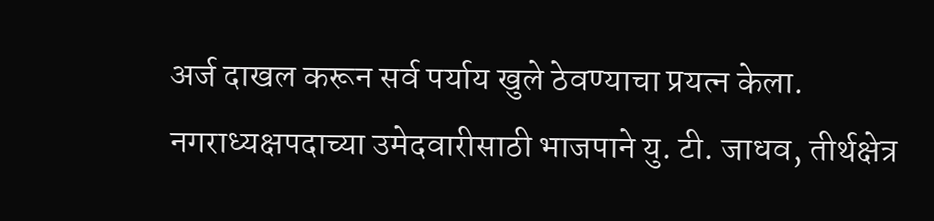अर्ज दाखल करून सर्व पर्याय खुले ठेवण्याचा प्रयत्न केला.
नगराध्यक्षपदाच्या उमेदवारीसाठी भाजपाने यु. टी. जाधव, तीर्थक्षेत्र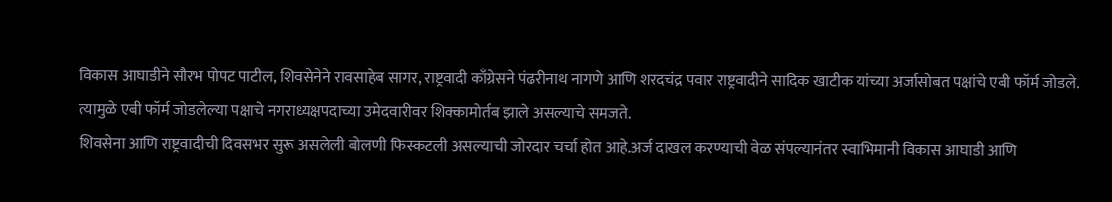विकास आघाडीने सौरभ पोपट पाटील, शिवसेनेने रावसाहेब सागर, राष्ट्रवादी काँग्रेसने पंढरीनाथ नागणे आणि शरदचंद्र पवार राष्ट्रवादीने सादिक खाटीक यांच्या अर्जासोबत पक्षांचे एबी फॉर्म जोडले. त्यामुळे एबी फॉर्म जोडलेल्या पक्षाचे नगराध्यक्षपदाच्या उमेदवारीवर शिक्कामोर्तब झाले असल्याचे समजते.
शिवसेना आणि राष्ट्रवादीची दिवसभर सुरू असलेली बोलणी फिस्कटली असल्याची जोरदार चर्चा होत आहे.अर्ज दाखल करण्याची वेळ संपल्यानंतर स्वाभिमानी विकास आघाडी आणि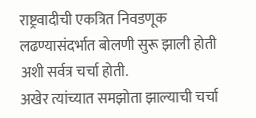राष्ट्रवादीची एकत्रित निवडणूक लढण्यासंदर्भात बोलणी सुरू झाली होती अशी सर्वत्र चर्चा होती.
अखेर त्यांच्यात समझोता झाल्याची चर्चा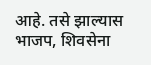आहे. तसे झाल्यास भाजप, शिवसेना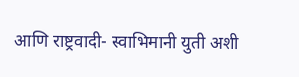आणि राष्ट्रवादी- स्वाभिमानी युती अशी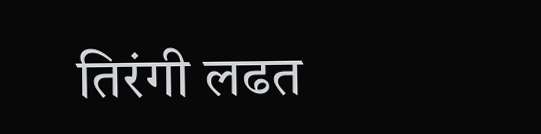तिरंगी लढत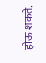होऊ शकते.